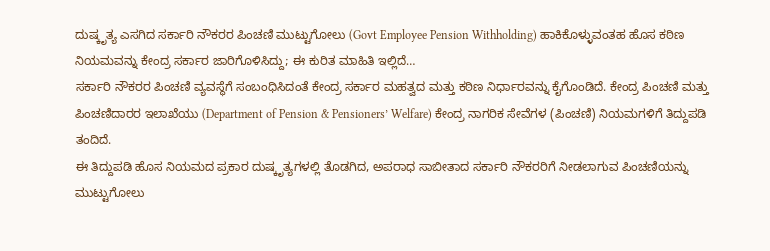ದುಷ್ಕೃತ್ಯ ಎಸಗಿದ ಸರ್ಕಾರಿ ನೌಕರರ ಪಿಂಚಣಿ ಮುಟ್ಟುಗೋಲು (Govt Employee Pension Withholding) ಹಾಕಿಕೊಳ್ಳುವಂತಹ ಹೊಸ ಕಠಿಣ ನಿಯಮವನ್ನು ಕೇಂದ್ರ ಸರ್ಕಾರ ಜಾರಿಗೊಳಿಸಿದ್ದು; ಈ ಕುರಿತ ಮಾಹಿತಿ ಇಲ್ಲಿದೆ…
ಸರ್ಕಾರಿ ನೌಕರರ ಪಿಂಚಣಿ ವ್ಯವಸ್ಥೆಗೆ ಸಂಬಂಧಿಸಿದಂತೆ ಕೇಂದ್ರ ಸರ್ಕಾರ ಮಹತ್ವದ ಮತ್ತು ಕಠಿಣ ನಿರ್ಧಾರವನ್ನು ಕೈಗೊಂಡಿದೆ. ಕೇಂದ್ರ ಪಿಂಚಣಿ ಮತ್ತು ಪಿಂಚಣಿದಾರರ ಇಲಾಖೆಯು (Department of Pension & Pensioners’ Welfare) ಕೇಂದ್ರ ನಾಗರಿಕ ಸೇವೆಗಳ (ಪಿಂಚಣಿ) ನಿಯಮಗಳಿಗೆ ತಿದ್ದುಪಡಿ ತಂದಿದೆ.
ಈ ತಿದ್ದುಪಡಿ ಹೊಸ ನಿಯಮದ ಪ್ರಕಾರ ದುಷ್ಕೃತ್ಯಗಳಲ್ಲಿ ತೊಡಗಿದ, ಅಪರಾಧ ಸಾಬೀತಾದ ಸರ್ಕಾರಿ ನೌಕರರಿಗೆ ನೀಡಲಾಗುವ ಪಿಂಚಣಿಯನ್ನು ಮುಟ್ಟುಗೋಲು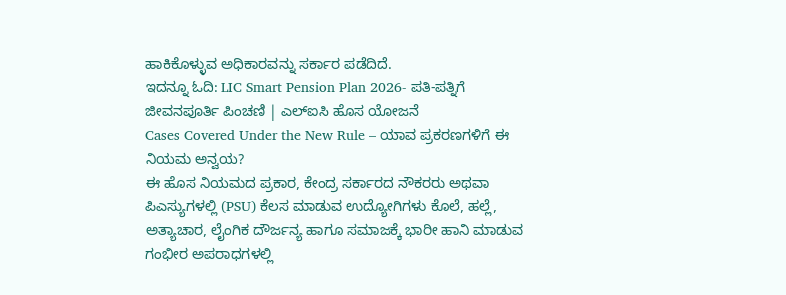ಹಾಕಿಕೊಳ್ಳುವ ಅಧಿಕಾರವನ್ನು ಸರ್ಕಾರ ಪಡೆದಿದೆ.
ಇದನ್ನೂ ಓದಿ: LIC Smart Pension Plan 2026- ಪತಿ-ಪತ್ನಿಗೆ ಜೀವನಪೂರ್ತಿ ಪಿಂಚಣಿ | ಎಲ್ಐಸಿ ಹೊಸ ಯೋಜನೆ
Cases Covered Under the New Rule – ಯಾವ ಪ್ರಕರಣಗಳಿಗೆ ಈ ನಿಯಮ ಅನ್ವಯ?
ಈ ಹೊಸ ನಿಯಮದ ಪ್ರಕಾರ, ಕೇಂದ್ರ ಸರ್ಕಾರದ ನೌಕರರು ಅಥವಾ ಪಿಎಸ್ಯುಗಳಲ್ಲಿ (PSU) ಕೆಲಸ ಮಾಡುವ ಉದ್ಯೋಗಿಗಳು ಕೊಲೆ, ಹಲ್ಲೆ, ಅತ್ಯಾಚಾರ, ಲೈಂಗಿಕ ದೌರ್ಜನ್ಯ ಹಾಗೂ ಸಮಾಜಕ್ಕೆ ಭಾರೀ ಹಾನಿ ಮಾಡುವ ಗಂಭೀರ ಅಪರಾಧಗಳಲ್ಲಿ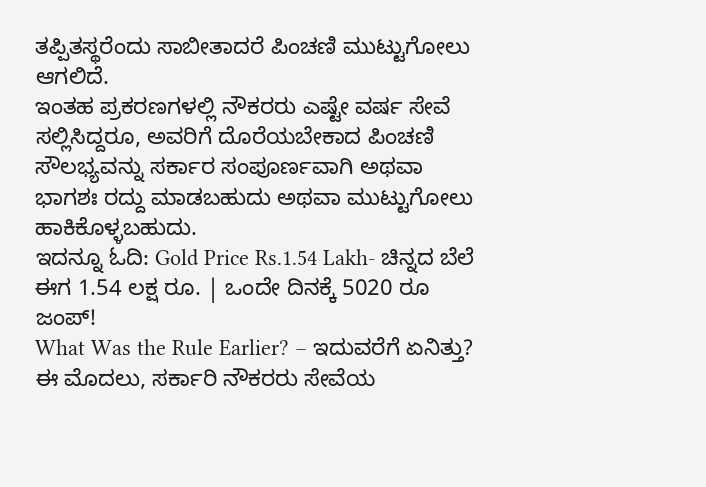ತಪ್ಪಿತಸ್ಥರೆಂದು ಸಾಬೀತಾದರೆ ಪಿಂಚಣಿ ಮುಟ್ಟುಗೋಲು ಆಗಲಿದೆ.
ಇಂತಹ ಪ್ರಕರಣಗಳಲ್ಲಿ ನೌಕರರು ಎಷ್ಟೇ ವರ್ಷ ಸೇವೆ ಸಲ್ಲಿಸಿದ್ದರೂ, ಅವರಿಗೆ ದೊರೆಯಬೇಕಾದ ಪಿಂಚಣಿ ಸೌಲಭ್ಯವನ್ನು ಸರ್ಕಾರ ಸಂಪೂರ್ಣವಾಗಿ ಅಥವಾ ಭಾಗಶಃ ರದ್ದು ಮಾಡಬಹುದು ಅಥವಾ ಮುಟ್ಟುಗೋಲು ಹಾಕಿಕೊಳ್ಳಬಹುದು.
ಇದನ್ನೂ ಓದಿ: Gold Price Rs.1.54 Lakh- ಚಿನ್ನದ ಬೆಲೆ ಈಗ 1.54 ಲಕ್ಷ ರೂ. | ಒಂದೇ ದಿನಕ್ಕೆ 5020 ರೂ ಜಂಪ್!
What Was the Rule Earlier? – ಇದುವರೆಗೆ ಏನಿತ್ತು?
ಈ ಮೊದಲು, ಸರ್ಕಾರಿ ನೌಕರರು ಸೇವೆಯ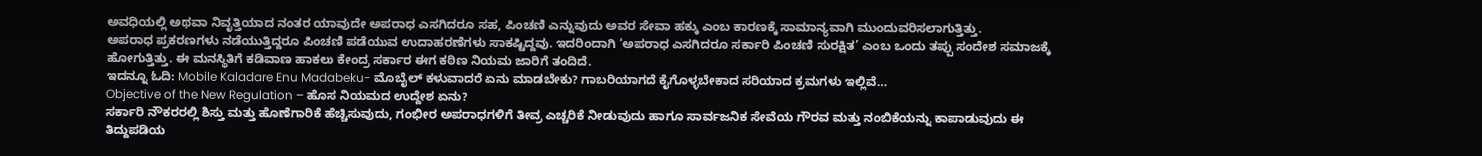ಅವಧಿಯಲ್ಲಿ ಅಥವಾ ನಿವೃತ್ತಿಯಾದ ನಂತರ ಯಾವುದೇ ಅಪರಾಧ ಎಸಗಿದರೂ ಸಹ, ಪಿಂಚಣಿ ಎನ್ನುವುದು ಅವರ ಸೇವಾ ಹಕ್ಕು ಎಂಬ ಕಾರಣಕ್ಕೆ ಸಾಮಾನ್ಯವಾಗಿ ಮುಂದುವರಿಸಲಾಗುತ್ತಿತ್ತು.
ಅಪರಾಧ ಪ್ರಕರಣಗಳು ನಡೆಯುತ್ತಿದ್ದರೂ ಪಿಂಚಣಿ ಪಡೆಯುವ ಉದಾಹರಣೆಗಳು ಸಾಕಷ್ಟಿದ್ದವು. ಇದರಿಂದಾಗಿ ‘ಅಪರಾಧ ಎಸಗಿದರೂ ಸರ್ಕಾರಿ ಪಿಂಚಣಿ ಸುರಕ್ಷಿತ’ ಎಂಬ ಒಂದು ತಪ್ಪು ಸಂದೇಶ ಸಮಾಜಕ್ಕೆ ಹೋಗುತ್ತಿತ್ತು. ಈ ಮನಸ್ಥಿತಿಗೆ ಕಡಿವಾಣ ಹಾಕಲು ಕೇಂದ್ರ ಸರ್ಕಾರ ಈಗ ಕಠಿಣ ನಿಯಮ ಜಾರಿಗೆ ತಂದಿದೆ.
ಇದನ್ನೂ ಓದಿ: Mobile Kaladare Enu Madabeku- ಮೊಬೈಲ್ ಕಳುವಾದರೆ ಏನು ಮಾಡಬೇಕು? ಗಾಬರಿಯಾಗದೆ ಕೈಗೊಳ್ಳಬೇಕಾದ ಸರಿಯಾದ ಕ್ರಮಗಳು ಇಲ್ಲಿವೆ…
Objective of the New Regulation – ಹೊಸ ನಿಯಮದ ಉದ್ದೇಶ ಏನು?
ಸರ್ಕಾರಿ ನೌಕರರಲ್ಲಿ ಶಿಸ್ತು ಮತ್ತು ಹೊಣೆಗಾರಿಕೆ ಹೆಚ್ಚಿಸುವುದು, ಗಂಭೀರ ಅಪರಾಧಗಳಿಗೆ ತೀವ್ರ ಎಚ್ಚರಿಕೆ ನೀಡುವುದು ಹಾಗೂ ಸಾರ್ವಜನಿಕ ಸೇವೆಯ ಗೌರವ ಮತ್ತು ನಂಬಿಕೆಯನ್ನು ಕಾಪಾಡುವುದು ಈ ತಿದ್ದುಪಡಿಯ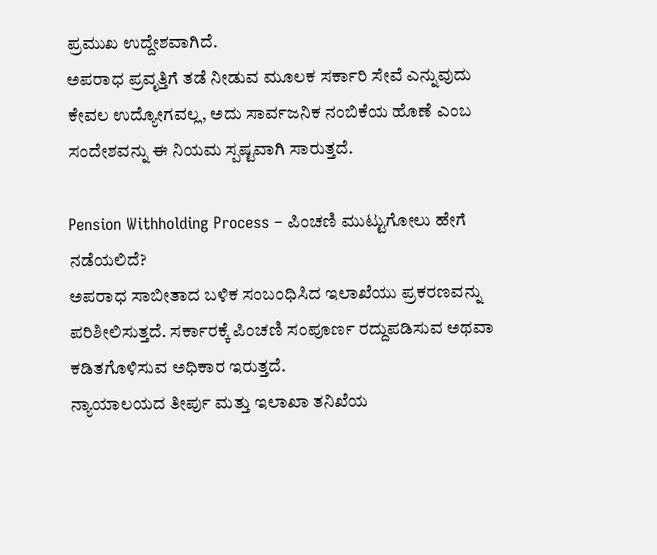ಪ್ರಮುಖ ಉದ್ದೇಶವಾಗಿದೆ.
ಅಪರಾಧ ಪ್ರವೃತ್ತಿಗೆ ತಡೆ ನೀಡುವ ಮೂಲಕ ಸರ್ಕಾರಿ ಸೇವೆ ಎನ್ನುವುದು ಕೇವಲ ಉದ್ಯೋಗವಲ್ಲ, ಅದು ಸಾರ್ವಜನಿಕ ನಂಬಿಕೆಯ ಹೊಣೆ ಎಂಬ ಸಂದೇಶವನ್ನು ಈ ನಿಯಮ ಸ್ಪಷ್ಟವಾಗಿ ಸಾರುತ್ತದೆ.

Pension Withholding Process – ಪಿಂಚಣಿ ಮುಟ್ಟುಗೋಲು ಹೇಗೆ ನಡೆಯಲಿದೆ?
ಅಪರಾಧ ಸಾಬೀತಾದ ಬಳಿಕ ಸಂಬಂಧಿಸಿದ ಇಲಾಖೆಯು ಪ್ರಕರಣವನ್ನು ಪರಿಶೀಲಿಸುತ್ತದೆ. ಸರ್ಕಾರಕ್ಕೆ ಪಿಂಚಣಿ ಸಂಪೂರ್ಣ ರದ್ದುಪಡಿಸುವ ಅಥವಾ ಕಡಿತಗೊಳಿಸುವ ಅಧಿಕಾರ ಇರುತ್ತದೆ.
ನ್ಯಾಯಾಲಯದ ತೀರ್ಪು ಮತ್ತು ಇಲಾಖಾ ತನಿಖೆಯ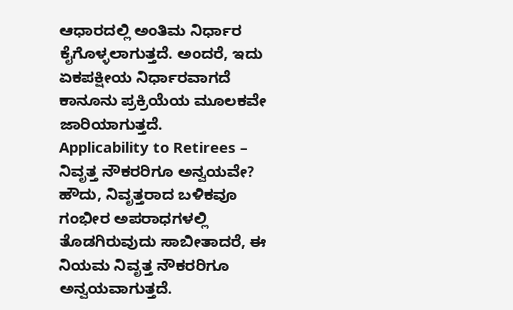ಆಧಾರದಲ್ಲಿ ಅಂತಿಮ ನಿರ್ಧಾರ ಕೈಗೊಳ್ಳಲಾಗುತ್ತದೆ. ಅಂದರೆ, ಇದು ಏಕಪಕ್ಷೀಯ ನಿರ್ಧಾರವಾಗದೆ ಕಾನೂನು ಪ್ರಕ್ರಿಯೆಯ ಮೂಲಕವೇ ಜಾರಿಯಾಗುತ್ತದೆ.
Applicability to Retirees – ನಿವೃತ್ತ ನೌಕರರಿಗೂ ಅನ್ವಯವೇ?
ಹೌದು, ನಿವೃತ್ತರಾದ ಬಳಿಕವೂ ಗಂಭೀರ ಅಪರಾಧಗಳಲ್ಲಿ ತೊಡಗಿರುವುದು ಸಾಬೀತಾದರೆ, ಈ ನಿಯಮ ನಿವೃತ್ತ ನೌಕರರಿಗೂ ಅನ್ವಯವಾಗುತ್ತದೆ.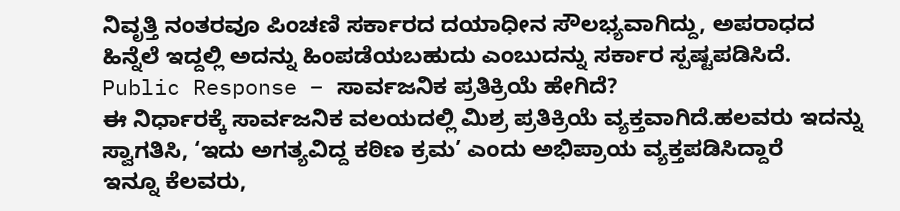ನಿವೃತ್ತಿ ನಂತರವೂ ಪಿಂಚಣಿ ಸರ್ಕಾರದ ದಯಾಧೀನ ಸೌಲಭ್ಯವಾಗಿದ್ದು, ಅಪರಾಧದ ಹಿನ್ನೆಲೆ ಇದ್ದಲ್ಲಿ ಅದನ್ನು ಹಿಂಪಡೆಯಬಹುದು ಎಂಬುದನ್ನು ಸರ್ಕಾರ ಸ್ಪಷ್ಟಪಡಿಸಿದೆ.
Public Response – ಸಾರ್ವಜನಿಕ ಪ್ರತಿಕ್ರಿಯೆ ಹೇಗಿದೆ?
ಈ ನಿರ್ಧಾರಕ್ಕೆ ಸಾರ್ವಜನಿಕ ವಲಯದಲ್ಲಿ ಮಿಶ್ರ ಪ್ರತಿಕ್ರಿಯೆ ವ್ಯಕ್ತವಾಗಿದೆ.ಹಲವರು ಇದನ್ನು ಸ್ವಾಗತಿಸಿ, ‘ಇದು ಅಗತ್ಯವಿದ್ದ ಕಠಿಣ ಕ್ರಮ’ ಎಂದು ಅಭಿಪ್ರಾಯ ವ್ಯಕ್ತಪಡಿಸಿದ್ದಾರೆ
ಇನ್ನೂ ಕೆಲವರು,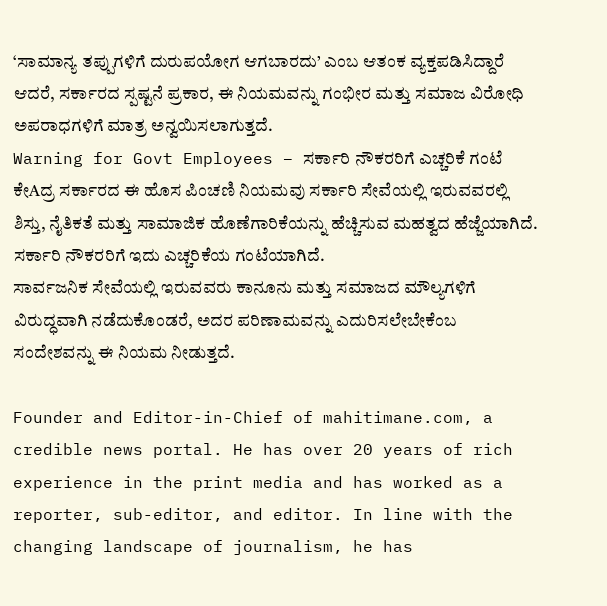‘ಸಾಮಾನ್ಯ ತಪ್ಪುಗಳಿಗೆ ದುರುಪಯೋಗ ಆಗಬಾರದು’ ಎಂಬ ಆತಂಕ ವ್ಯಕ್ತಪಡಿಸಿದ್ದಾರೆ ಆದರೆ, ಸರ್ಕಾರದ ಸ್ಪಷ್ಟನೆ ಪ್ರಕಾರ, ಈ ನಿಯಮವನ್ನು ಗಂಭೀರ ಮತ್ತು ಸಮಾಜ ವಿರೋಧಿ ಅಪರಾಧಗಳಿಗೆ ಮಾತ್ರ ಅನ್ವಯಿಸಲಾಗುತ್ತದೆ.
Warning for Govt Employees – ಸರ್ಕಾರಿ ನೌಕರರಿಗೆ ಎಚ್ಚರಿಕೆ ಗಂಟೆ
ಕೇAದ್ರ ಸರ್ಕಾರದ ಈ ಹೊಸ ಪಿಂಚಣಿ ನಿಯಮವು ಸರ್ಕಾರಿ ಸೇವೆಯಲ್ಲಿ ಇರುವವರಲ್ಲಿ ಶಿಸ್ತು, ನೈತಿಕತೆ ಮತ್ತು ಸಾಮಾಜಿಕ ಹೊಣೆಗಾರಿಕೆಯನ್ನು ಹೆಚ್ಚಿಸುವ ಮಹತ್ವದ ಹೆಜ್ಜೆಯಾಗಿದೆ. ಸರ್ಕಾರಿ ನೌಕರರಿಗೆ ಇದು ಎಚ್ಚರಿಕೆಯ ಗಂಟೆಯಾಗಿದೆ.
ಸಾರ್ವಜನಿಕ ಸೇವೆಯಲ್ಲಿ ಇರುವವರು ಕಾನೂನು ಮತ್ತು ಸಮಾಜದ ಮೌಲ್ಯಗಳಿಗೆ ವಿರುದ್ಧವಾಗಿ ನಡೆದುಕೊಂಡರೆ, ಅದರ ಪರಿಣಾಮವನ್ನು ಎದುರಿಸಲೇಬೇಕೆಂಬ ಸಂದೇಶವನ್ನು ಈ ನಿಯಮ ನೀಡುತ್ತದೆ.

Founder and Editor-in-Chief of mahitimane.com, a credible news portal. He has over 20 years of rich experience in the print media and has worked as a reporter, sub-editor, and editor. In line with the changing landscape of journalism, he has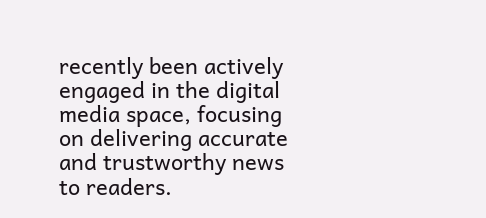recently been actively engaged in the digital media space, focusing on delivering accurate and trustworthy news to readers.